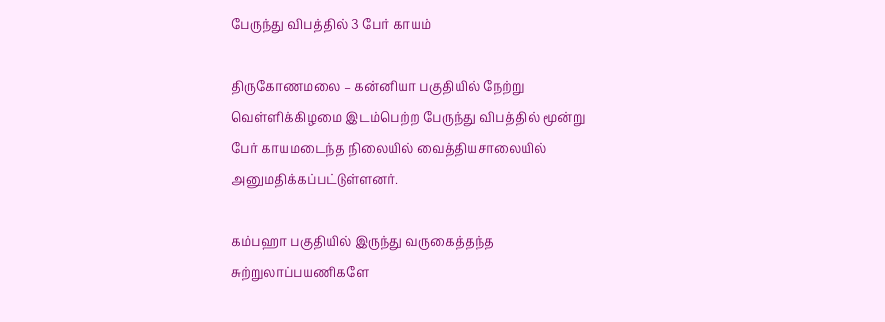பேருந்து விபத்தில் 3 பேர் காயம்

திருகோணமலை – கன்னியா பகுதியில் நேற்று வெள்ளிக்கிழமை இடம்பெற்ற பேருந்து விபத்தில் மூன்று பேர் காயமடைந்த நிலையில் வைத்தியசாலையில் அனுமதிக்கப்பட்டுள்ளனர்.

கம்பஹா பகுதியில் இருந்து வருகைத்தந்த சுற்றுலாப்பயணிகளே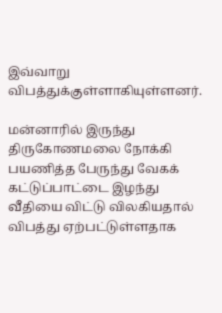இவ்வாறு விபத்துக்குள்ளாகியுள்ளனர்.

மன்னாரில் இருந்து திருகோணமலை நோக்கி பயணித்த பேருந்து வேகக் கட்டுப்பாட்டை இழந்து வீதியை விட்டு விலகியதால் விபத்து ஏற்பட்டுள்ளதாக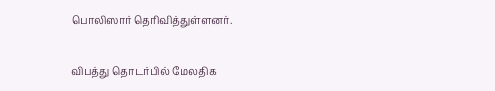பொலிஸார் தெரிவித்துள்ளனர்.

விபத்து தொடர்பில் மேலதிக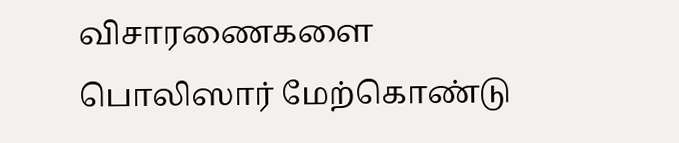விசாரணைகளை பொலிஸார் மேற்கொண்டு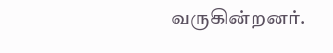வருகின்றனர்.